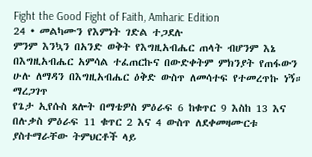Fight the Good Fight of Faith, Amharic Edition
24 • መልካሙን የእምነት ገድል ተጋደሉ
ምንም እንኳን በአንድ ወቅት የእግዚአብሔር ጠላት ብሆንም እኔ በእግዚአብሔር አምሳል ተፈጠርኩና በውድቀትም ምክንያት የጠፋውን ሁሉ ለማዳን በእግዚአብሔር ዕቅድ ውስጥ ለመሳተፍ የተመረጥኩ ነኝ።
ማረጋገጥ
የጌታ ኢየሱስ ጸሎት በማቴዎስ ምዕራፍ 6 ከቁጥር 9 እስከ 13 እና በሉቃስ ምዕራፍ 11 ቁጥር 2 እና 4 ውስጥ ለደቀመዛሙርቱ ያስተማራቸው ትምህርቶች ላይ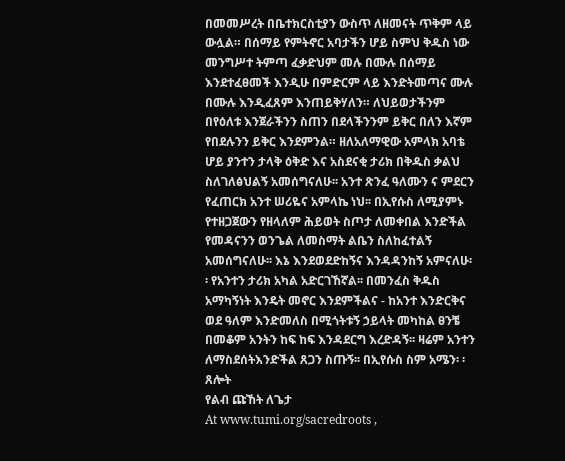በመመሥረት በቤተክርስቲያን ውስጥ ለዘመናት ጥቅም ላይ ውሏል። በሰማይ የምትኖር አባታችን ሆይ ስምህ ቅዱስ ነው መንግሥተ ትምጣ ፈቃድህም መሉ በሙሉ በሰማይ እንደተፈፀመች እንዲሁ በምድርም ላይ እንድትመጣና ሙሉ በሙሉ እንዲፈጸም እንጠይቅሃለን። ለህይወታችንም በየዕለቱ እንጀራችንን ስጠን በደላችንንም ይቅር በለን እኛም የበደሉንን ይቅር እንደምንል። ዘለአለማዊው አምላክ አባቴ ሆይ ያንተን ታላቅ ዕቅድ እና አስደናቂ ታሪክ በቅዱስ ቃልህ ስለገለፅህልኝ አመሰግናለሁ፡፡ አንተ ጽንፈ ዓለሙን ና ምደርን የፈጠርክ አንተ ሠሪዬና አምላኬ ነህ፡፡ በኢየሱስ ለሚያምኑ የተዘጋጀውን የዘላለም ሕይወት ስጦታ ለመቀበል እንድችል የመዳናንን ወንጌል ለመስማት ልቤን ስለከፈተልኝ አመሰግናለሁ፡፡ እኔ እንደወደድከኝና እንዳዳንከኝ አምናለሁ፡ ፡ የአንተን ታሪክ አካል አድርገኸኛል፡፡ በመንፈስ ቅዱስ አማካኝነት እንዴት መኖር እንደምችልና - ከአንተ እንድርቅና ወደ ዓለም እንድመለስ በሚጎትቱኝ ኃይላት መካከል ፀንቼ በመቆም አንትን ከፍ ከፍ እንዳደርግ እረድዳኝ፡፡ ዛሬም አንተን ለማስደሰትእንድችል ጸጋን ስጡኝ፡፡ በኢየሱስ ስም አሜን፡ ፡
ጸሎት
የልብ ጩኸት ለጌታ
At www.tumi.org/sacredroots ,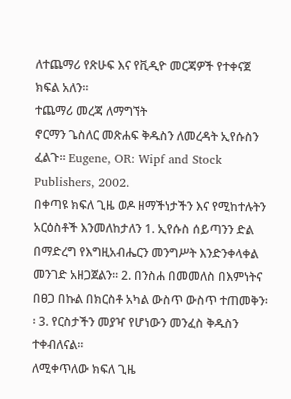ለተጨማሪ የጽሁፍ እና የቪዲዮ መርጃዎች የተቀናጀ ክፍል አለን፡፡
ተጨማሪ መረጃ ለማግኘት
ኖርማን ጌስለር መጽሐፍ ቅዱስን ለመረዳት ኢየሱስን ፈልጉ፡፡ Eugene, OR: Wipf and Stock Publishers, 2002.
በቀጣዩ ክፍለ ጊዜ ወዶ ዘማችነታችን እና የሚከተሉትን አርዕስቶች እንመለከታለን 1. ኢየሱስ ሰይጣንን ድል በማድረግ የእግዚአብሔርን መንግሥት እንድንቀላቀል መንገድ አዘጋጀልን፡፡ 2. በንስሐ በመመለስ በእምነትና በፀጋ በኩል በክርስቶ አካል ውስጥ ውስጥ ተጠመቅን፡፡ 3. የርስታችን መያዣ የሆነውን መንፈስ ቅዱስን ተቀብለናል፡፡
ለሚቀጥለው ክፍለ ጊዜ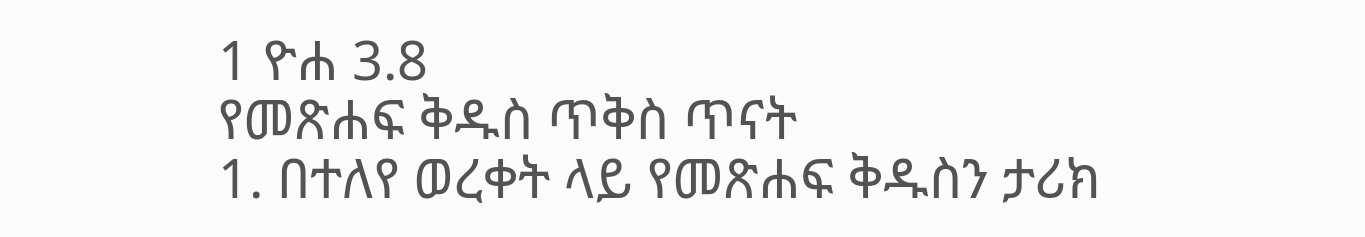1 ዮሐ 3.8
የመጽሐፍ ቅዱስ ጥቅስ ጥናት
1. በተለየ ወረቀት ላይ የመጽሐፍ ቅዱስን ታሪክ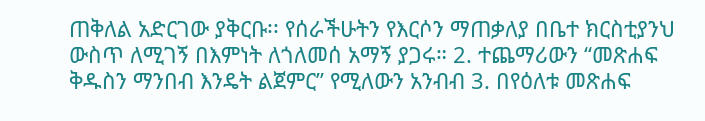ጠቅለል አድርገው ያቅርቡ፡፡ የሰራችሁትን የእርሶን ማጠቃለያ በቤተ ክርስቲያንህ ውስጥ ለሚገኝ በእምነት ለጎለመሰ አማኝ ያጋሩ። 2. ተጨማሪውን “መጽሐፍ ቅዱስን ማንበብ እንዴት ልጀምር” የሚለውን አንብብ 3. በየዕለቱ መጽሐፍ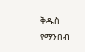ቅዱስ የማንበብ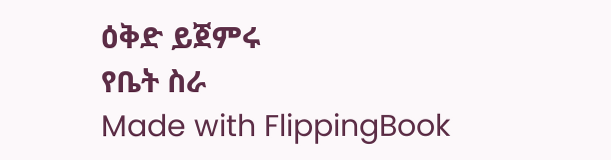ዕቅድ ይጀምሩ
የቤት ስራ
Made with FlippingBook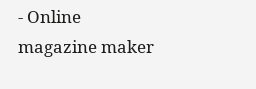- Online magazine maker